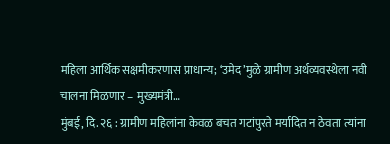महिला आर्थिक सक्षमीकरणास प्राधान्य; ‘उमेद’मुळे ग्रामीण अर्थव्यवस्थेला नवी चालना मिळणार – मुख्यमंत्री…
मुंबई, दि. २६ : ग्रामीण महिलांना केवळ बचत गटांपुरते मर्यादित न ठेवता त्यांना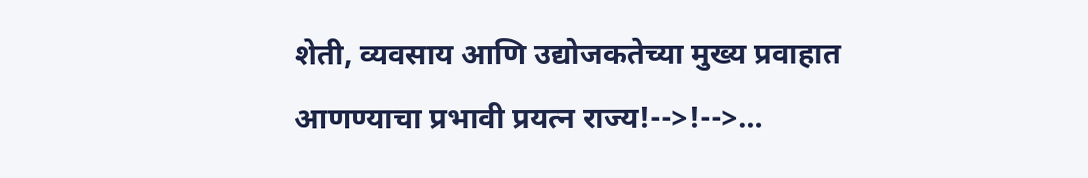शेती, व्यवसाय आणि उद्योजकतेच्या मुख्य प्रवाहात आणण्याचा प्रभावी प्रयत्न राज्य!-->!-->…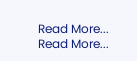Read More...
Read More...